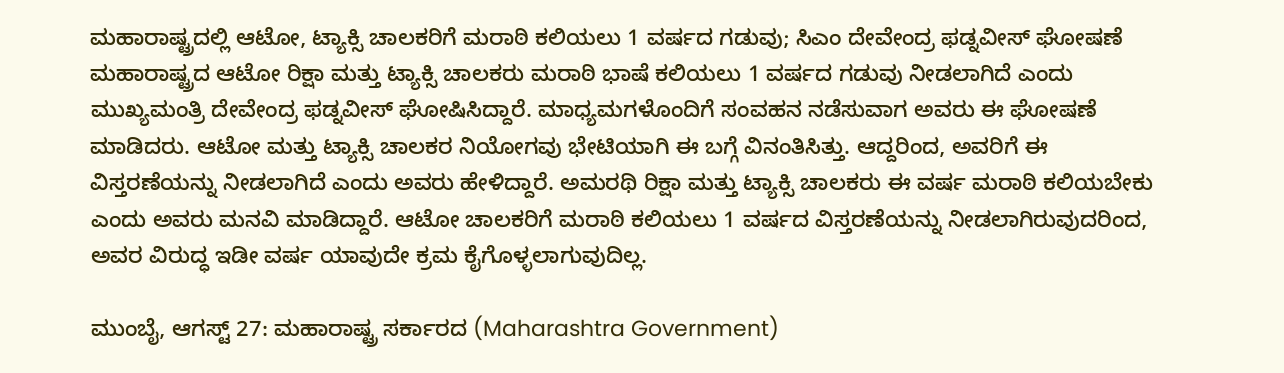ಮಹಾರಾಷ್ಟ್ರದಲ್ಲಿ ಆಟೋ, ಟ್ಯಾಕ್ಸಿ ಚಾಲಕರಿಗೆ ಮರಾಠಿ ಕಲಿಯಲು 1 ವರ್ಷದ ಗಡುವು; ಸಿಎಂ ದೇವೇಂದ್ರ ಫಡ್ನವೀಸ್ ಘೋಷಣೆ
ಮಹಾರಾಷ್ಟ್ರದ ಆಟೋ ರಿಕ್ಷಾ ಮತ್ತು ಟ್ಯಾಕ್ಸಿ ಚಾಲಕರು ಮರಾಠಿ ಭಾಷೆ ಕಲಿಯಲು 1 ವರ್ಷದ ಗಡುವು ನೀಡಲಾಗಿದೆ ಎಂದು ಮುಖ್ಯಮಂತ್ರಿ ದೇವೇಂದ್ರ ಫಡ್ನವೀಸ್ ಘೋಷಿಸಿದ್ದಾರೆ. ಮಾಧ್ಯಮಗಳೊಂದಿಗೆ ಸಂವಹನ ನಡೆಸುವಾಗ ಅವರು ಈ ಘೋಷಣೆ ಮಾಡಿದರು. ಆಟೋ ಮತ್ತು ಟ್ಯಾಕ್ಸಿ ಚಾಲಕರ ನಿಯೋಗವು ಭೇಟಿಯಾಗಿ ಈ ಬಗ್ಗೆ ವಿನಂತಿಸಿತ್ತು. ಆದ್ದರಿಂದ, ಅವರಿಗೆ ಈ ವಿಸ್ತರಣೆಯನ್ನು ನೀಡಲಾಗಿದೆ ಎಂದು ಅವರು ಹೇಳಿದ್ದಾರೆ. ಅಮರಥಿ ರಿಕ್ಷಾ ಮತ್ತು ಟ್ಯಾಕ್ಸಿ ಚಾಲಕರು ಈ ವರ್ಷ ಮರಾಠಿ ಕಲಿಯಬೇಕು ಎಂದು ಅವರು ಮನವಿ ಮಾಡಿದ್ದಾರೆ. ಆಟೋ ಚಾಲಕರಿಗೆ ಮರಾಠಿ ಕಲಿಯಲು 1 ವರ್ಷದ ವಿಸ್ತರಣೆಯನ್ನು ನೀಡಲಾಗಿರುವುದರಿಂದ, ಅವರ ವಿರುದ್ಧ ಇಡೀ ವರ್ಷ ಯಾವುದೇ ಕ್ರಮ ಕೈಗೊಳ್ಳಲಾಗುವುದಿಲ್ಲ.

ಮುಂಬೈ, ಆಗಸ್ಟ್ 27: ಮಹಾರಾಷ್ಟ್ರ ಸರ್ಕಾರದ (Maharashtra Government)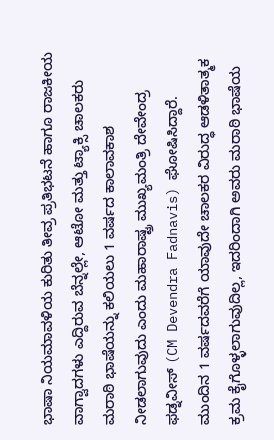ಭಾಷಾ ನಿಯಮಾವಳಿಯ ಕುರಿತು ತೀವ್ರ ಪ್ರತಿಭಟನೆ ಹಾಗೂ ರಾಜಕೀಯ ವಾಗ್ವಾದಗಳು ಎದ್ದಿರುವ ಬೆನ್ನಲ್ಲೇ, ಆಟೋ ಮತ್ತು ಟ್ಯಾಕ್ಸಿ ಚಾಲಕರು ಮರಾಠಿ ಭಾಷೆಯನ್ನು ಕಲಿಯಲು 1 ವರ್ಷದ ಕಾಲಾವಕಾಶ ನೀಡಲಾಗುವುದು ಎಂದು ಮಹಾರಾಷ್ಟ್ರ ಮುಖ್ಯಮಂತ್ರಿ ದೇವೇಂದ್ರ ಫಡ್ನವೀಸ್ (CM Devendra Fadnavis) ಘೋಷಿಸಿದ್ದಾರೆ. ಮುಂದಿನ 1 ವರ್ಷದವರೆಗೆ ಯಾವುದೇ ಚಾಲಕರ ವಿರುದ್ಧ ಆಡಳಿತಾತ್ಮಕ ಕ್ರಮ ಕೈಗೊಳ್ಳಲಾಗುವುದಿಲ್ಲ, ಇದರಿಂದಾಗಿ ಅವರು ಮರಾಠಿ ಭಾಷೆಯ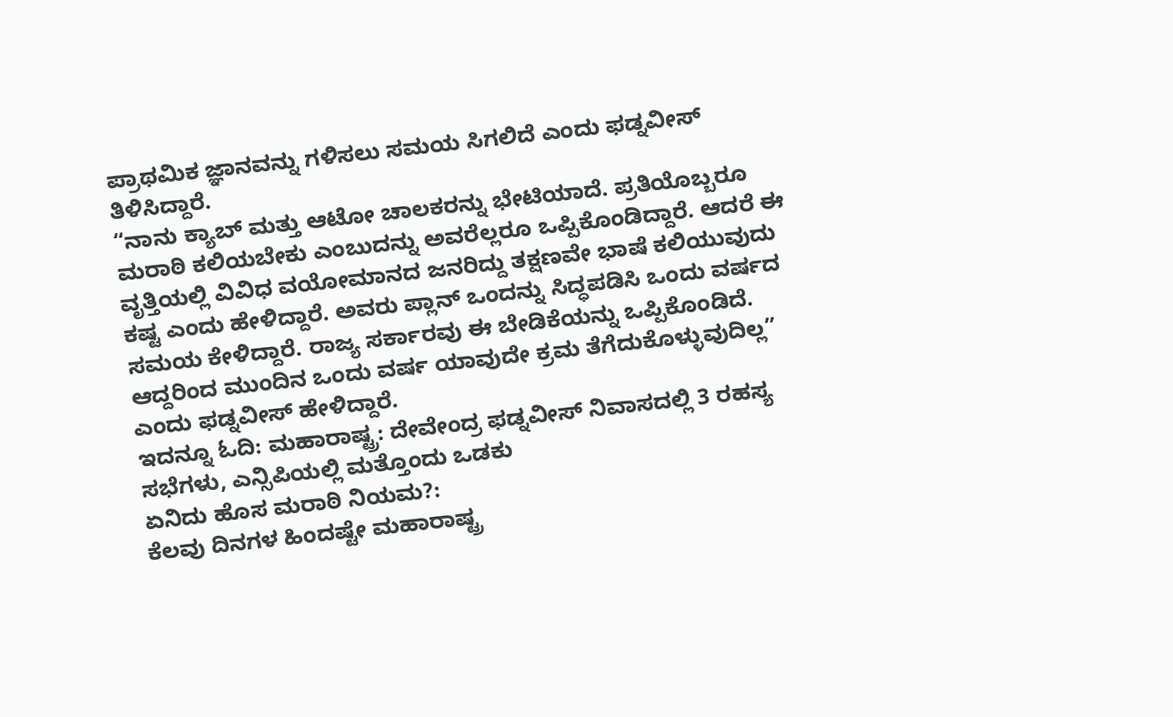ಪ್ರಾಥಮಿಕ ಜ್ಞಾನವನ್ನು ಗಳಿಸಲು ಸಮಯ ಸಿಗಲಿದೆ ಎಂದು ಫಡ್ನವೀಸ್ ತಿಳಿಸಿದ್ದಾರೆ.
“ನಾನು ಕ್ಯಾಬ್ ಮತ್ತು ಆಟೋ ಚಾಲಕರನ್ನು ಭೇಟಿಯಾದೆ. ಪ್ರತಿಯೊಬ್ಬರೂ ಮರಾಠಿ ಕಲಿಯಬೇಕು ಎಂಬುದನ್ನು ಅವರೆಲ್ಲರೂ ಒಪ್ಪಿಕೊಂಡಿದ್ದಾರೆ. ಆದರೆ ಈ ವೃತ್ತಿಯಲ್ಲಿ ವಿವಿಧ ವಯೋಮಾನದ ಜನರಿದ್ದು ತಕ್ಷಣವೇ ಭಾಷೆ ಕಲಿಯುವುದು ಕಷ್ಟ ಎಂದು ಹೇಳಿದ್ದಾರೆ. ಅವರು ಪ್ಲಾನ್ ಒಂದನ್ನು ಸಿದ್ಧಪಡಿಸಿ ಒಂದು ವರ್ಷದ ಸಮಯ ಕೇಳಿದ್ದಾರೆ. ರಾಜ್ಯ ಸರ್ಕಾರವು ಈ ಬೇಡಿಕೆಯನ್ನು ಒಪ್ಪಿಕೊಂಡಿದೆ. ಆದ್ದರಿಂದ ಮುಂದಿನ ಒಂದು ವರ್ಷ ಯಾವುದೇ ಕ್ರಮ ತೆಗೆದುಕೊಳ್ಳುವುದಿಲ್ಲ” ಎಂದು ಫಡ್ನವೀಸ್ ಹೇಳಿದ್ದಾರೆ.
ಇದನ್ನೂ ಓದಿ: ಮಹಾರಾಷ್ಟ್ರ: ದೇವೇಂದ್ರ ಫಡ್ನವೀಸ್ ನಿವಾಸದಲ್ಲಿ 3 ರಹಸ್ಯ ಸಭೆಗಳು, ಎನ್ಸಿಪಿಯಲ್ಲಿ ಮತ್ತೊಂದು ಒಡಕು
ಏನಿದು ಹೊಸ ಮರಾಠಿ ನಿಯಮ?:
ಕೆಲವು ದಿನಗಳ ಹಿಂದಷ್ಟೇ ಮಹಾರಾಷ್ಟ್ರ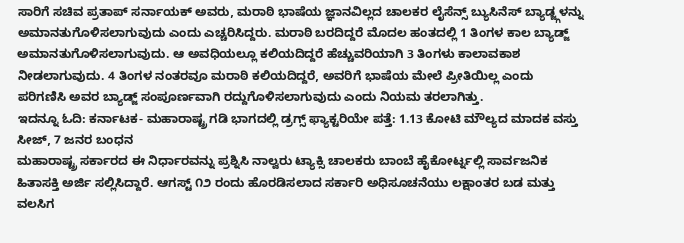ಸಾರಿಗೆ ಸಚಿವ ಪ್ರತಾಪ್ ಸರ್ನಾಯಕ್ ಅವರು, ಮರಾಠಿ ಭಾಷೆಯ ಜ್ಞಾನವಿಲ್ಲದ ಚಾಲಕರ ಲೈಸೆನ್ಸ್ ಬ್ಯುಸಿನೆಸ್ ಬ್ಯಾಡ್ಜ್ಗಳನ್ನು ಅಮಾನತುಗೊಳಿಸಲಾಗುವುದು ಎಂದು ಎಚ್ಚರಿಸಿದ್ದರು. ಮರಾಠಿ ಬರದಿದ್ದರೆ ಮೊದಲ ಹಂತದಲ್ಲಿ 1 ತಿಂಗಳ ಕಾಲ ಬ್ಯಾಡ್ಜ್ ಅಮಾನತುಗೊಳಿಸಲಾಗುವುದು. ಆ ಅವಧಿಯಲ್ಲೂ ಕಲಿಯದಿದ್ದರೆ ಹೆಚ್ಚುವರಿಯಾಗಿ 3 ತಿಂಗಳು ಕಾಲಾವಕಾಶ ನೀಡಲಾಗುವುದು. 4 ತಿಂಗಳ ನಂತರವೂ ಮರಾಠಿ ಕಲಿಯದಿದ್ದರೆ, ಅವರಿಗೆ ಭಾಷೆಯ ಮೇಲೆ ಪ್ರೀತಿಯಿಲ್ಲ ಎಂದು ಪರಿಗಣಿಸಿ ಅವರ ಬ್ಯಾಡ್ಜ್ ಸಂಪೂರ್ಣವಾಗಿ ರದ್ದುಗೊಳಿಸಲಾಗುವುದು ಎಂದು ನಿಯಮ ತರಲಾಗಿತ್ತು.
ಇದನ್ನೂ ಓದಿ: ಕರ್ನಾಟಕ- ಮಹಾರಾಷ್ಟ್ರ ಗಡಿ ಭಾಗದಲ್ಲಿ ಡ್ರಗ್ಸ್ ಫ್ಯಾಕ್ಟರಿಯೇ ಪತ್ತೆ: 1.13 ಕೋಟಿ ಮೌಲ್ಯದ ಮಾದಕ ವಸ್ತು ಸೀಜ್, 7 ಜನರ ಬಂಧನ
ಮಹಾರಾಷ್ಟ್ರ ಸರ್ಕಾರದ ಈ ನಿರ್ಧಾರವನ್ನು ಪ್ರಶ್ನಿಸಿ ನಾಲ್ವರು ಟ್ಯಾಕ್ಸಿ ಚಾಲಕರು ಬಾಂಬೆ ಹೈಕೋರ್ಟ್ನಲ್ಲಿ ಸಾರ್ವಜನಿಕ ಹಿತಾಸಕ್ತಿ ಅರ್ಜಿ ಸಲ್ಲಿಸಿದ್ದಾರೆ. ಆಗಸ್ಟ್ ೧೨ ರಂದು ಹೊರಡಿಸಲಾದ ಸರ್ಕಾರಿ ಅಧಿಸೂಚನೆಯು ಲಕ್ಷಾಂತರ ಬಡ ಮತ್ತು ವಲಸಿಗ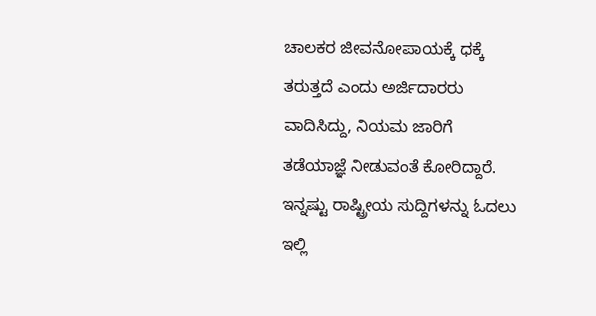ಚಾಲಕರ ಜೀವನೋಪಾಯಕ್ಕೆ ಧಕ್ಕೆ ತರುತ್ತದೆ ಎಂದು ಅರ್ಜಿದಾರರು ವಾದಿಸಿದ್ದು, ನಿಯಮ ಜಾರಿಗೆ ತಡೆಯಾಜ್ಞೆ ನೀಡುವಂತೆ ಕೋರಿದ್ದಾರೆ.
ಇನ್ನಷ್ಟು ರಾಷ್ಟ್ರೀಯ ಸುದ್ದಿಗಳನ್ನು ಓದಲು ಇಲ್ಲಿ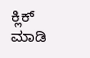ಕ್ಲಿಕ್ ಮಾಡಿ